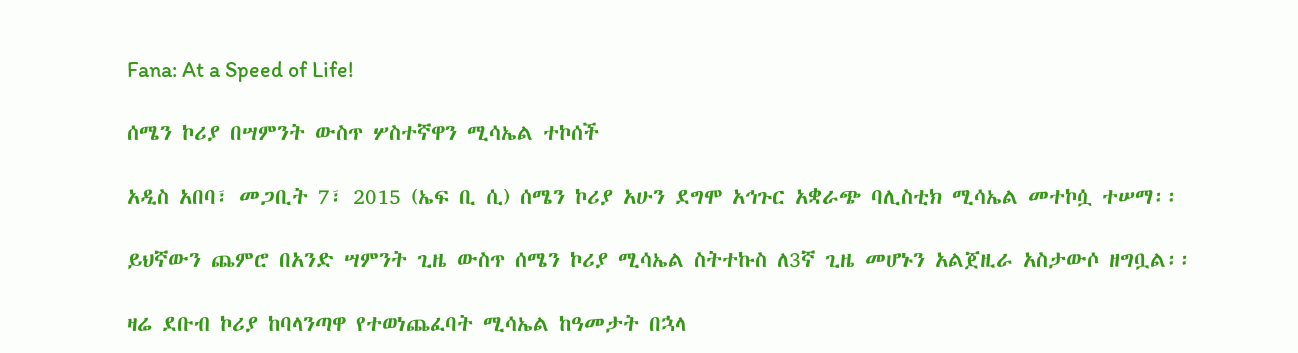Fana: At a Speed of Life!

ሰሜን ኮሪያ በሣምንት ውስጥ ሦስተኛዋን ሚሳኤል ተኮሰች

አዲስ አበባ፣ መጋቢት 7፣ 2015 (ኤፍ ቢ ሲ) ሰሜን ኮሪያ አሁን ደግሞ አኅጉር አቋራጭ ባሊስቲክ ሚሳኤል መተኮሷ ተሠማ፡፡

ይህኛውን ጨምሮ በአንድ ሣምንት ጊዜ ውስጥ ሰሜን ኮሪያ ሚሳኤል ስትተኩስ ለ3ኛ ጊዜ መሆኑን አልጀዚራ አስታውሶ ዘግቧል፡፡

ዛሬ ደቡብ ኮሪያ ከባላንጣዋ የተወነጨፈባት ሚሳኤል ከዓመታት በኋላ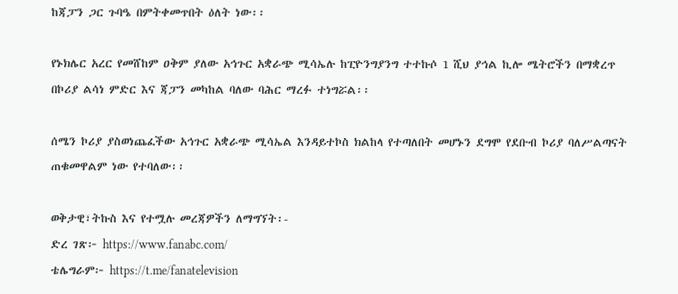ከጃፓን ጋር ጉባዔ በምትቀመጥበት ዕለት ነው፡፡

የኑክሌር አረር የመሸከም ዐቅም ያለው አኅጉር አቋራጭ ሚሳኤሉ ከፒዮንግያንግ ተተኩሶ 1 ሺህ ያኅል ኪሎ ሜትሮችን በማቋረጥ በኮሪያ ልሳነ ምድር እና ጃፓን መካከል ባለው ባሕር ማረፉ ተነግሯል፡፡

ሰሜን ኮሪያ ያስወነጨፈችው አኅጉር አቋራጭ ሚሳኤል እንዳይተኮስ ክልከላ የተጣለበት መሆኑን ደግሞ የደቡብ ኮሪያ ባለሥልጣናት ጠቁመዋልም ነው የተባለው፡፡

ወቅታዊ፣ትኩስ እና የተሟሉ መረጃዎችን ለማግኘት፡-
ድረ ገጽ፦ https://www.fanabc.com/
ቴሌግራም፦ https://t.me/fanatelevision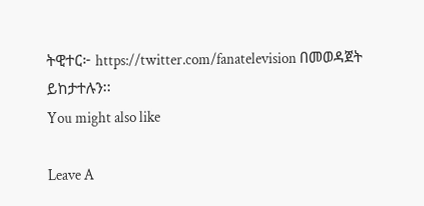ትዊተር፦ https://twitter.com/fanatelevision በመወዳጀት ይከታተሉን፡፡
You might also like

Leave A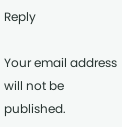Reply

Your email address will not be published.